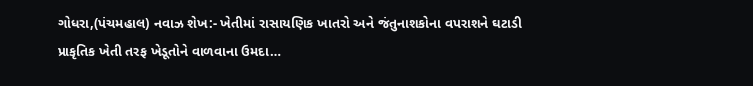ગોધરા,(પંચમહાલ) નવાઝ શેખ:- ખેતીમાં રાસાયણિક ખાતરો અને જંતુનાશકોના વપરાશને ઘટાડી પ્રાકૃતિક ખેતી તરફ ખેડૂતોને વાળવાના ઉમદા…